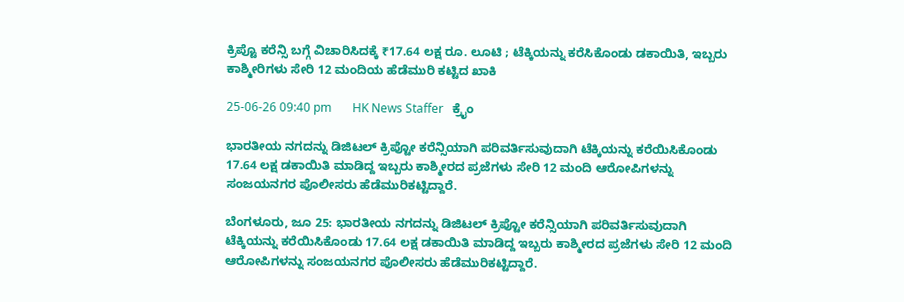ಕ್ರಿಪ್ಟೊ ಕರೆನ್ಸಿ ಬಗ್ಗೆ ವಿಚಾರಿಸಿದಕ್ಕೆ ₹17.64 ಲಕ್ಷ ರೂ. ಲೂಟಿ ; ಟೆಕ್ಕಿಯನ್ನು ಕರೆಸಿಕೊಂಡು ಡಕಾಯಿತಿ, ಇಬ್ಬರು ಕಾಶ್ಮೀರಿಗಳು ಸೇರಿ 12 ಮಂದಿಯ ಹೆಡೆಮುರಿ ಕಟ್ಟಿದ ಖಾಕಿ

25-06-26 09:40 pm       HK News Staffer   ಕ್ರೈಂ

ಭಾರತೀಯ ನಗದನ್ನು ಡಿಜಿಟಲ್ ಕ್ರಿಪ್ಟೋ ಕರೆನ್ಸಿಯಾಗಿ ಪರಿವರ್ತಿಸುವುದಾಗಿ ಟೆಕ್ಕಿಯನ್ನು ಕರೆಯಿಸಿಕೊಂಡು 17.64 ಲಕ್ಷ ಡಕಾಯಿತಿ ಮಾಡಿದ್ದ ಇಬ್ಬರು ಕಾಶ್ಮೀರದ ಪ್ರಜೆಗಳು ಸೇರಿ 12 ಮಂದಿ ಆರೋಪಿಗಳನ್ನು ಸಂಜಯನಗರ ಪೊಲೀಸರು ಹೆಡೆಮುರಿಕಟ್ಟಿದ್ದಾರೆ.

ಬೆಂಗಳೂರು, ಜೂ 25: ಭಾರತೀಯ ನಗದನ್ನು ಡಿಜಿಟಲ್ ಕ್ರಿಪ್ಟೋ ಕರೆನ್ಸಿಯಾಗಿ ಪರಿವರ್ತಿಸುವುದಾಗಿ ಟೆಕ್ಕಿಯನ್ನು ಕರೆಯಿಸಿಕೊಂಡು 17.64 ಲಕ್ಷ ಡಕಾಯಿತಿ ಮಾಡಿದ್ದ ಇಬ್ಬರು ಕಾಶ್ಮೀರದ ಪ್ರಜೆಗಳು ಸೇರಿ 12 ಮಂದಿ ಆರೋಪಿಗಳನ್ನು ಸಂಜಯನಗರ ಪೊಲೀಸರು ಹೆಡೆಮುರಿಕಟ್ಟಿದ್ದಾರೆ.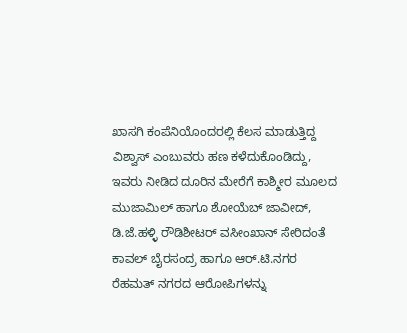ಖಾಸಗಿ ಕಂಪೆನಿಯೊಂದರಲ್ಲಿ ಕೆಲಸ ಮಾಡುತ್ತಿದ್ದ ವಿಶ್ವಾಸ್ ಎಂಬುವರು ಹಣ ಕಳೆದುಕೊಂಡಿದ್ದು, ಇವರು ನೀಡಿದ ದೂರಿನ ಮೇರೆಗೆ ಕಾಶ್ಮೀರ ಮೂಲದ ಮುಜಾಮಿಲ್ ಹಾಗೂ ಶೋಯೆಬ್ ಜಾವೀದ್, ಡಿ.ಜೆ.ಹಳ್ಳಿ ರೌಡಿಶೀಟರ್ ವಸೀಂಖಾನ್ ಸೇರಿದಂತೆ ಕಾವಲ್ ಬೈರಸಂದ್ರ ಹಾಗೂ ಆರ್.ಟಿ.ನಗರ ರೆಹಮತ್ ನಗರದ ಆರೋಪಿಗಳನ್ನು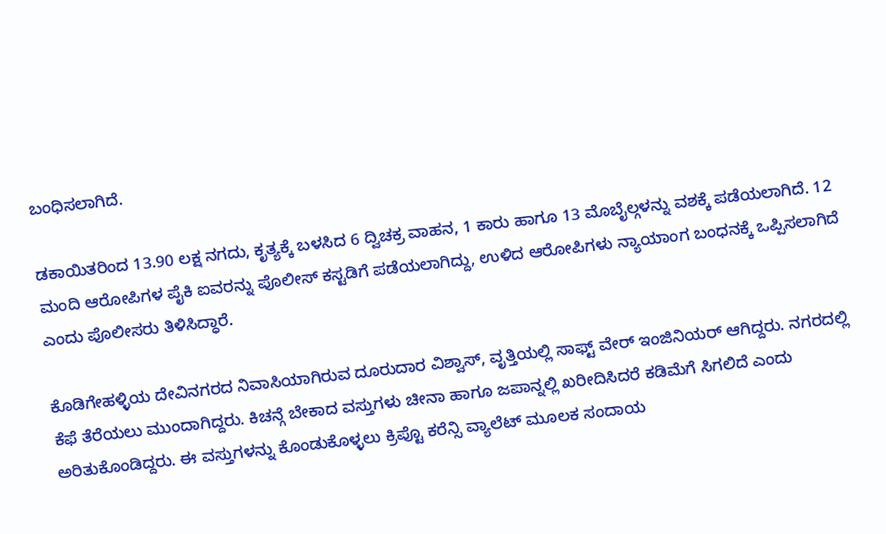ಬಂಧಿಸಲಾಗಿದೆ.

ಡಕಾಯಿತರಿಂದ 13.90 ಲಕ್ಷ ನಗದು, ಕೃತ್ಯಕ್ಕೆ ಬಳಸಿದ 6 ದ್ವಿಚಕ್ರ ವಾಹನ, 1 ಕಾರು ಹಾಗೂ 13 ಮೊಬೈಲ್ಗಳನ್ನು ವಶಕ್ಕೆ ಪಡೆಯಲಾಗಿದೆ. 12 ಮಂದಿ ಆರೋಪಿಗಳ ಪೈಕಿ ಐವರನ್ನು ಪೊಲೀಸ್ ಕಸ್ಟಡಿಗೆ ಪಡೆಯಲಾಗಿದ್ದು, ಉಳಿದ ಆರೋಪಿಗಳು ನ್ಯಾಯಾಂಗ ಬಂಧನಕ್ಕೆ ಒಪ್ಪಿಸಲಾಗಿದೆ ಎಂದು ಪೊಲೀಸರು ತಿಳಿಸಿದ್ಧಾರೆ.

ಕೊಡಿಗೇಹಳ್ಳಿಯ ದೇವಿನಗರದ ನಿವಾಸಿಯಾಗಿರುವ ದೂರುದಾರ ವಿಶ್ವಾಸ್, ವೃತ್ತಿಯಲ್ಲಿ ಸಾಫ್ಟ್ ವೇರ್ ಇಂಜಿನಿಯರ್ ಆಗಿದ್ದರು. ನಗರದಲ್ಲಿ ಕೆಫೆ ತೆರೆಯಲು ಮುಂದಾಗಿದ್ದರು. ಕಿಚನ್ಗೆ ಬೇಕಾದ ವಸ್ತುಗಳು ಚೀನಾ ಹಾಗೂ ಜಪಾನ್ನಲ್ಲಿ ಖರೀದಿಸಿದರೆ ಕಡಿಮೆಗೆ ಸಿಗಲಿದೆ ಎಂದು ಅರಿತುಕೊಂಡಿದ್ದರು. ಈ ವಸ್ತುಗಳನ್ನು ಕೊಂಡುಕೊಳ್ಳಲು ಕ್ರಿಪ್ಟೊ ಕರೆನ್ಸಿ ವ್ಯಾಲೆಟ್ ಮೂಲಕ ಸಂದಾಯ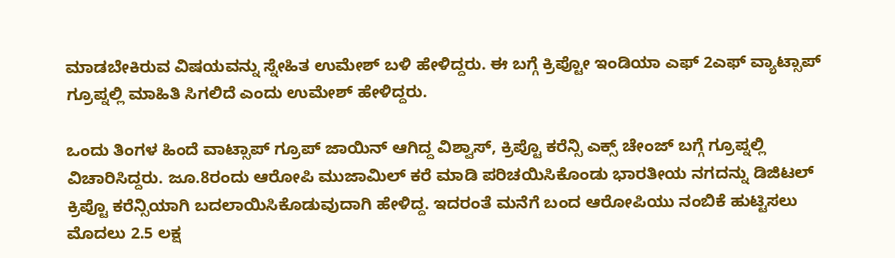ಮಾಡಬೇಕಿರುವ ವಿಷಯವನ್ನು ಸ್ನೇಹಿತ ಉಮೇಶ್ ಬಳಿ ಹೇಳಿದ್ದರು. ಈ ಬಗ್ಗೆ ಕ್ರಿಪ್ಟೋ ಇಂಡಿಯಾ ಎಫ್ 2ಎಫ್ ವ್ಯಾಟ್ಸಾಪ್ ಗ್ರೂಪ್ನಲ್ಲಿ ಮಾಹಿತಿ ಸಿಗಲಿದೆ ಎಂದು ಉಮೇಶ್ ಹೇಳಿದ್ದರು.

ಒಂದು ತಿಂಗಳ ಹಿಂದೆ ವಾಟ್ಸಾಪ್ ಗ್ರೂಪ್ ಜಾಯಿನ್ ಆಗಿದ್ದ ವಿಶ್ವಾಸ್, ಕ್ರಿಪ್ಟೊ ಕರೆನ್ಸಿ ಎಕ್ಸ್ ಚೇಂಜ್ ಬಗ್ಗೆ ಗ್ರೂಪ್ನಲ್ಲಿ ವಿಚಾರಿಸಿದ್ದರು. ಜೂ.8ರಂದು ಆರೋಪಿ ಮುಜಾಮಿಲ್ ಕರೆ ಮಾಡಿ ಪರಿಚಯಿಸಿಕೊಂಡು ಭಾರತೀಯ ನಗದನ್ನು ಡಿಜಿಟಲ್ ಕ್ರಿಪ್ಟೊ ಕರೆನ್ಸಿಯಾಗಿ ಬದಲಾಯಿಸಿಕೊಡುವುದಾಗಿ ಹೇಳಿದ್ದ. ಇದರಂತೆ ಮನೆಗೆ ಬಂದ ಆರೋಪಿಯು ನಂಬಿಕೆ ಹುಟ್ಟಿಸಲು ಮೊದಲು 2.5 ಲಕ್ಷ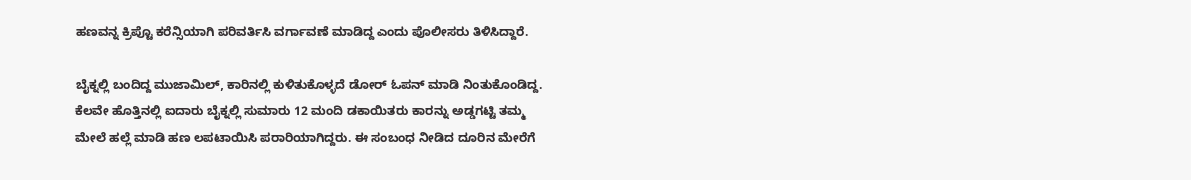ಹಣವನ್ನ ಕ್ರಿಪ್ಟೊ ಕರೆನ್ಸಿಯಾಗಿ ಪರಿವರ್ತಿಸಿ ವರ್ಗಾವಣೆ ಮಾಡಿದ್ದ ಎಂದು ಪೊಲೀಸರು ತಿಳಿಸಿದ್ದಾರೆ.

ಬೈಕ್ನಲ್ಲಿ ಬಂದಿದ್ದ ಮುಜಾಮಿಲ್, ಕಾರಿನಲ್ಲಿ ಕುಳಿತುಕೊಳ್ಳದೆ ಡೋರ್ ಓಪನ್ ಮಾಡಿ ನಿಂತುಕೊಂಡಿದ್ದ. ಕೆಲವೇ ಹೊತ್ತಿನಲ್ಲಿ ಐದಾರು ಬೈಕ್ನಲ್ಲಿ ಸುಮಾರು 12 ಮಂದಿ ಡಕಾಯಿತರು ಕಾರನ್ನು ಅಡ್ಡಗಟ್ಟಿ ತಮ್ಮ ಮೇಲೆ ಹಲ್ಲೆ ಮಾಡಿ ಹಣ ಲಪಟಾಯಿಸಿ ಪರಾರಿಯಾಗಿದ್ದರು. ಈ ಸಂಬಂಧ ನೀಡಿದ ದೂರಿನ ಮೇರೆಗೆ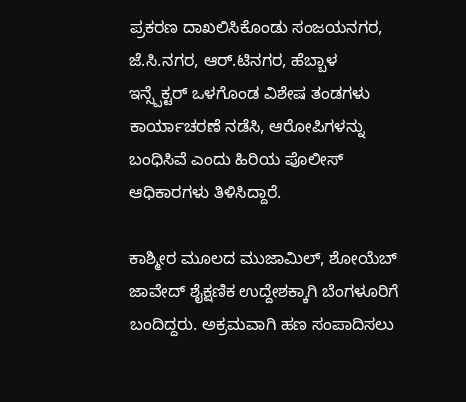ಪ್ರಕರಣ ದಾಖಲಿಸಿಕೊಂಡು ಸಂಜಯನಗರ, ಜೆ.ಸಿ.ನಗರ, ಆರ್.ಟಿನಗರ, ಹೆಬ್ಬಾಳ ಇನ್ಸ್ಪೆಕ್ಟರ್ ಒಳಗೊಂಡ ವಿಶೇಷ ತಂಡಗಳು ಕಾರ್ಯಾಚರಣೆ ನಡೆಸಿ, ಆರೋಪಿಗಳನ್ನು ಬಂಧಿಸಿವೆ ಎಂದು ಹಿರಿಯ ಪೊಲೀಸ್ ಆಧಿಕಾರಗಳು ತಿಳಿಸಿದ್ದಾರೆ.

ಕಾಶ್ಮೀರ ಮೂಲದ ಮುಜಾಮಿಲ್, ಶೋಯೆಬ್ ಜಾವೇದ್ ಶೈಕ್ಷಣಿಕ ಉದ್ದೇಶಕ್ಕಾಗಿ ಬೆಂಗಳೂರಿಗೆ ಬಂದಿದ್ದರು. ಅಕ್ರಮವಾಗಿ ಹಣ ಸಂಪಾದಿಸಲು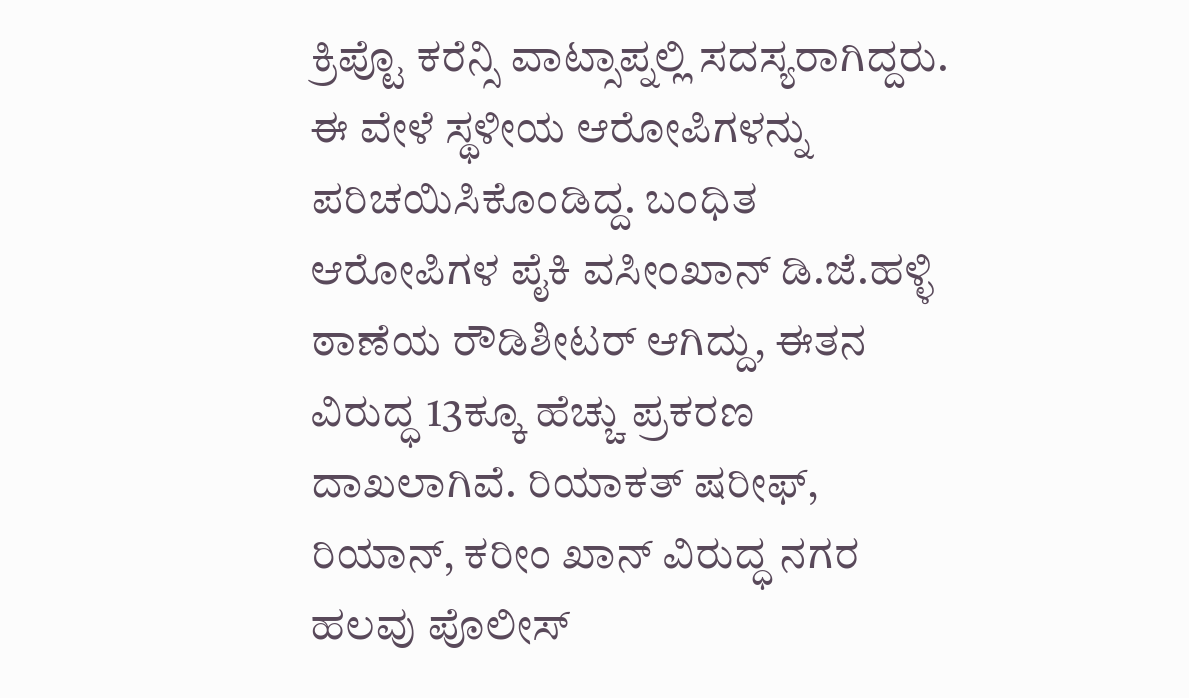ಕ್ರಿಪ್ಟೊ ಕರೆನ್ಸಿ ವಾಟ್ಸಾಪ್ನಲ್ಲಿ ಸದಸ್ಯರಾಗಿದ್ದರು. ಈ ವೇಳೆ ಸ್ಥಳೀಯ ಆರೋಪಿಗಳನ್ನು ಪರಿಚಯಿಸಿಕೊಂಡಿದ್ದ. ಬಂಧಿತ ಆರೋಪಿಗಳ ಪೈಕಿ ವಸೀಂಖಾನ್ ಡಿ.ಜೆ.ಹಳ್ಳಿ ಠಾಣೆಯ ರೌಡಿಶೀಟರ್ ಆಗಿದ್ದು, ಈತನ ವಿರುದ್ಧ 13ಕ್ಕೂ ಹೆಚ್ಚು ಪ್ರಕರಣ ದಾಖಲಾಗಿವೆ. ರಿಯಾಕತ್ ಷರೀಫ್, ರಿಯಾನ್, ಕರೀಂ ಖಾನ್ ವಿರುದ್ಧ ನಗರ ಹಲವು ಪೊಲೀಸ್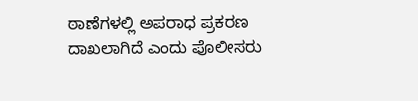ಠಾಣೆಗಳಲ್ಲಿ ಅಪರಾಧ ಪ್ರಕರಣ ದಾಖಲಾಗಿದೆ ಎಂದು ಪೊಲೀಸರು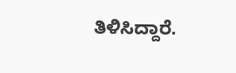ತಿಳಿಸಿದ್ದಾರೆ.